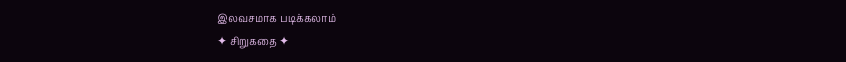இலவசமாக படிக்கலாம்
✦ சிறுகதை ✦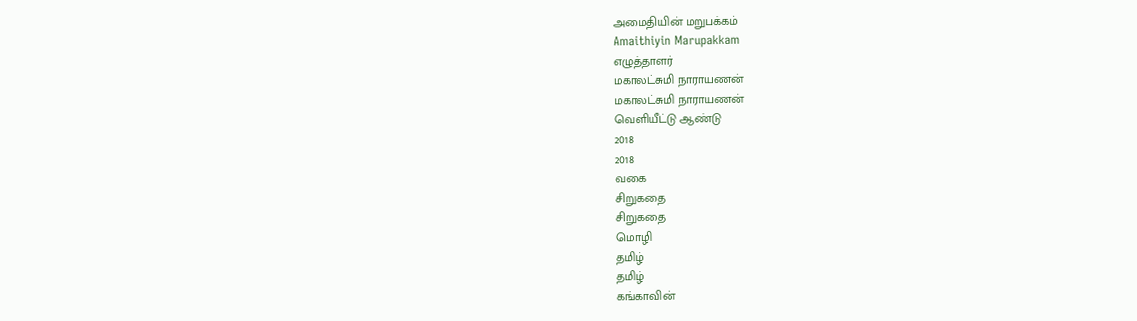அமைதியின் மறுபக்கம்
Amaithiyin Marupakkam
எழுத்தாளர்
மகாலட்சுமி நாராயணன்
மகாலட்சுமி நாராயணன்
வெளியீட்டு ஆண்டு
2018
2018
வகை
சிறுகதை
சிறுகதை
மொழி
தமிழ்
தமிழ்
கங்காவின்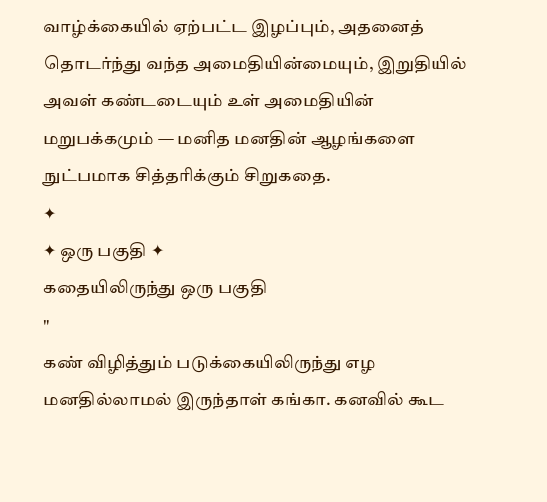வாழ்க்கையில் ஏற்பட்ட இழப்பும், அதனைத் தொடர்ந்து வந்த அமைதியின்மையும், இறுதியில் அவள் கண்டடையும் உள் அமைதியின் மறுபக்கமும் — மனித மனதின் ஆழங்களை நுட்பமாக சித்தரிக்கும் சிறுகதை.
✦
✦ ஒரு பகுதி ✦
கதையிலிருந்து ஒரு பகுதி
"
கண் விழித்தும் படுக்கையிலிருந்து எழ மனதில்லாமல் இருந்தாள் கங்கா. கனவில் கூட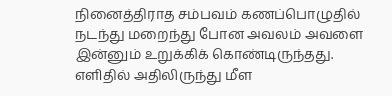நினைத்திராத சம்பவம் கணப்பொழுதில் நடந்து மறைந்து போன அவலம் அவளை இன்னும் உறுக்கிக் கொண்டிருந்தது. எளிதில் அதிலிருந்து மீள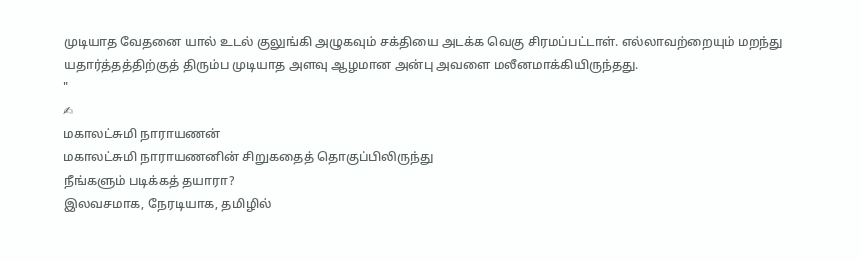முடியாத வேதனை யால் உடல் குலுங்கி அழுகவும் சக்தியை அடக்க வெகு சிரமப்பட்டாள். எல்லாவற்றையும் மறந்து யதார்த்தத்திற்குத் திரும்ப முடியாத அளவு ஆழமான அன்பு அவளை மலீனமாக்கியிருந்தது.
"
✍
மகாலட்சுமி நாராயணன்
மகாலட்சுமி நாராயணனின் சிறுகதைத் தொகுப்பிலிருந்து
நீங்களும் படிக்கத் தயாரா?
இலவசமாக, நேரடியாக, தமிழில்